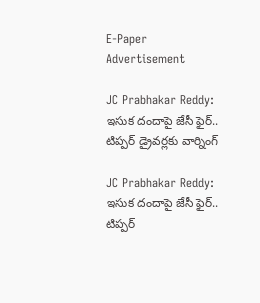E-Paper
Advertisement

JC Prabhakar Reddy: ఇసుక దందాపై జేసీ ఫైర్.. టిప్పర్ డ్రైవర్లకు వార్నింగ్

JC Prabhakar Reddy: ఇసుక దందాపై జేసీ ఫైర్.. టిప్పర్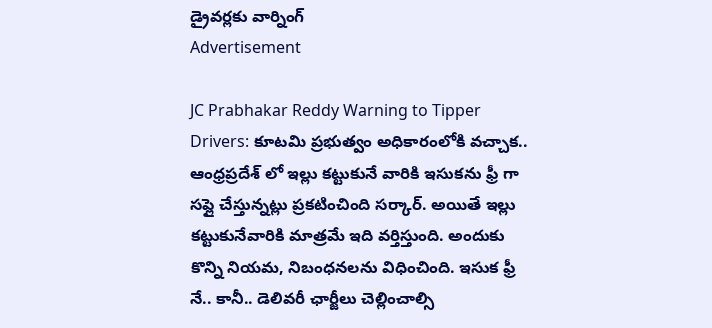డ్రైవర్లకు వార్నింగ్
Advertisement

JC Prabhakar Reddy Warning to Tipper Drivers: కూటమి ప్రభుత్వం అధికారంలోకి వచ్చాక.. ఆంధ్రప్రదేశ్ లో ఇల్లు కట్టుకునే వారికి ఇసుకను ఫ్రీ గా సప్లై చేస్తున్నట్లు ప్రకటించింది సర్కార్. అయితే ఇల్లు కట్టుకునేవారికి మాత్రమే ఇది వర్తిస్తుంది. అందుకు కొన్ని నియమ, నిబంధనలను విధించింది. ఇసుక ఫ్రీ నే.. కానీ.. డెలివరీ ఛార్జీలు చెల్లించాల్సి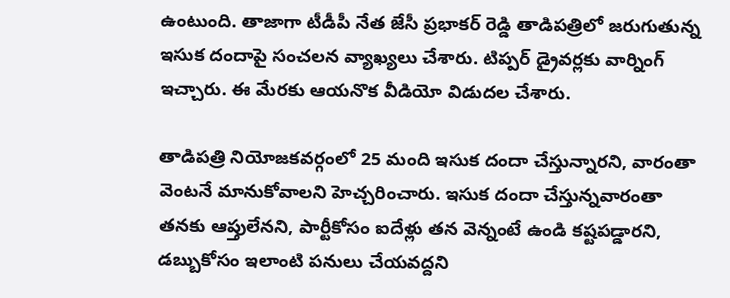ఉంటుంది. తాజాగా టీడీపీ నేత జేసీ ప్రభాకర్ రెడ్డి తాడిపత్రిలో జరుగుతున్న ఇసుక దందాపై సంచలన వ్యాఖ్యలు చేశారు. టిప్పర్ డ్రైవర్లకు వార్నింగ్ ఇచ్చారు. ఈ మేరకు ఆయనొక వీడియో విడుదల చేశారు.

తాడిపత్రి నియోజకవర్గంలో 25 మంది ఇసుక దందా చేస్తున్నారని, వారంతా వెంటనే మానుకోవాలని హెచ్చరించారు. ఇసుక దందా చేస్తున్నవారంతా తనకు ఆప్తులేనని, పార్టీకోసం ఐదేళ్లు తన వెన్నంటే ఉండి కష్టపడ్డారని, డబ్బుకోసం ఇలాంటి పనులు చేయవద్దని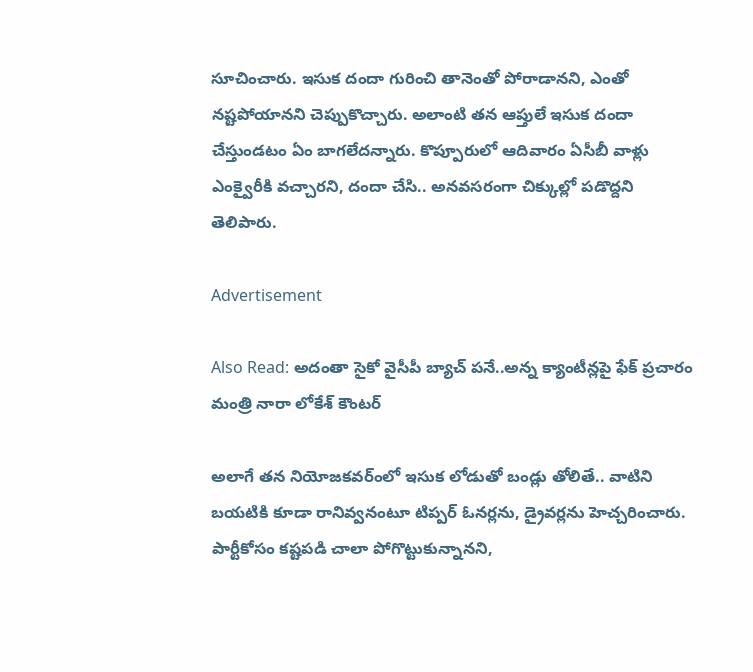సూచించారు. ఇసుక దందా గురించి తానెంతో పోరాడానని, ఎంతో నష్టపోయానని చెప్పుకొచ్చారు. అలాంటి తన ఆప్తులే ఇసుక దందా చేస్తుండటం ఏం బాగలేదన్నారు. కొప్పూరులో ఆదివారం ఏసీబీ వాళ్లు ఎంక్వైరీకి వచ్చారని, దందా చేసి.. అనవసరంగా చిక్కుల్లో పడొద్దని తెలిపారు.

Advertisement

Also Read: అదంతా సైకో వైసీపీ బ్యాచ్ పనే..అన్న క్యాంటీన్లపై ఫేక్ ప్రచారం మంత్రి నారా లోకేశ్ కౌంటర్

అలాగే తన నియోజకవర్ంలో ఇసుక లోడుతో బండ్లు తోలితే.. వాటిని బయటికి కూడా రానివ్వనంటూ టిప్పర్ ఓనర్లను, డ్రైవర్లను హెచ్చరించారు. పార్టీకోసం కష్టపడి చాలా పోగొట్టుకున్నానని,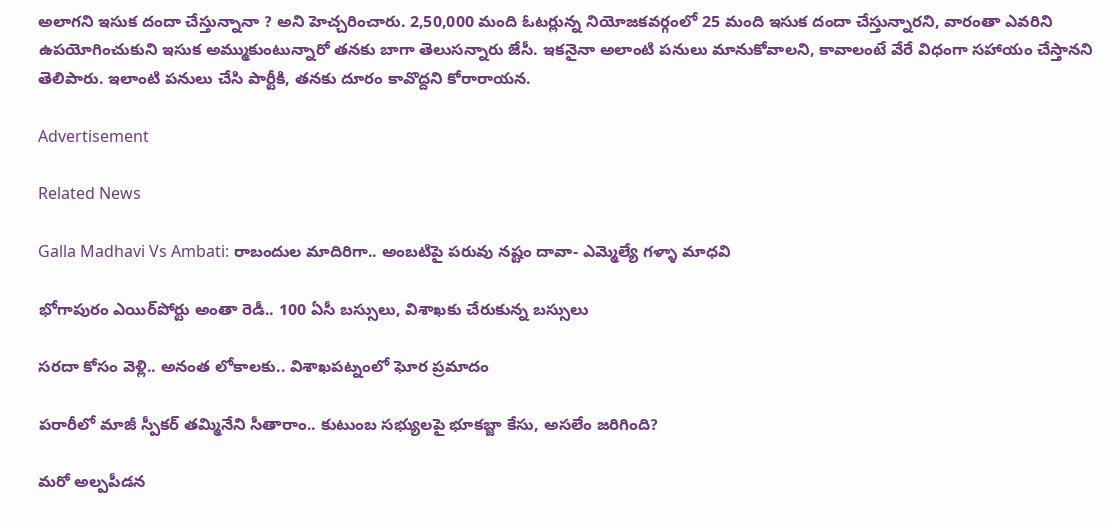అలాగని ఇసుక దందా చేస్తున్నానా ? అని హెచ్చరించారు. 2,50,000 మంది ఓటర్లున్న నియోజకవర్గంలో 25 మంది ఇసుక దందా చేస్తున్నారని, వారంతా ఎవరిని ఉపయోగించుకుని ఇసుక అమ్ముకుంటున్నారో తనకు బాగా తెలుసన్నారు జేసీ. ఇకనైనా అలాంటి పనులు మానుకోవాలని, కావాలంటే వేరే విధంగా సహాయం చేస్తానని తెలిపారు. ఇలాంటి పనులు చేసి పార్టీకి, తనకు దూరం కావొద్దని కోరారాయన.

Advertisement

Related News

Galla Madhavi Vs Ambati: రాబందుల మాదిరిగా.. అంబటిపై పరువు నష్టం దావా- ఎమ్మెల్యే గళ్ళా మాధవి

భోగాపురం ఎయిర్‌పోర్టు అంతా రెడీ.. 100 ఏసీ బస్సులు, విశాఖకు చేరుకున్న బస్సులు

సరదా కోసం వెళ్లి.. అనంత లోకాలకు.. విశాఖపట్నంలో ఘోర ప్రమాదం

పరారీలో మాజీ స్పీకర్ తమ్మినేని సీతారాం.. కుటుంబ సభ్యులపై భూకబ్జా కేసు, అసలేం జరిగింది?

మరో అల్పపీడన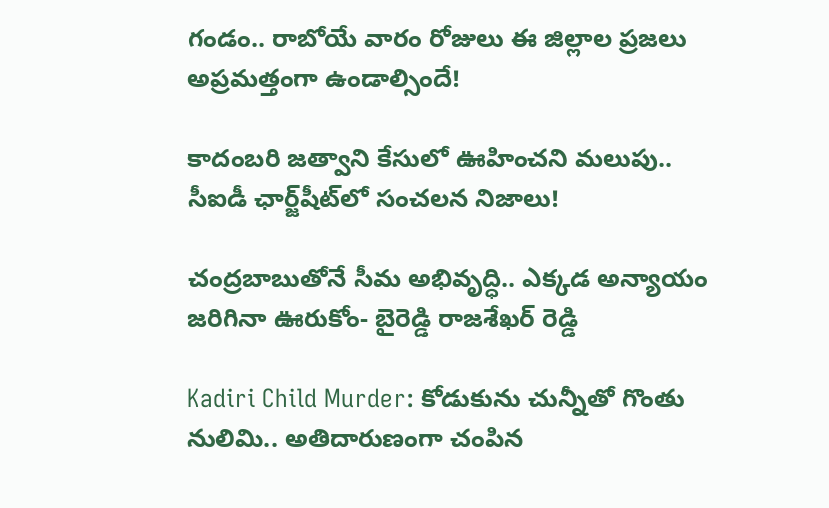గండం.. రాబోయే వారం రోజులు ఈ జిల్లాల ప్రజలు అప్రమత్తంగా ఉండాల్సిందే!

కాదంబరి జత్వాని కేసులో ఊహించని మలుపు.. సీఐడీ ఛార్జ్‌షీట్‌లో సంచలన నిజాలు!

చంద్రబాబుతోనే సీమ అభివృద్ధి.. ఎక్కడ అన్యాయం జరిగినా ఊరుకోం- బైరెడ్డి రాజశేఖర్ రెడ్డి

Kadiri Child Murder: కోడుకును చున్నీతో గొంతు నులిమి.. అతిదారుణంగా చంపిన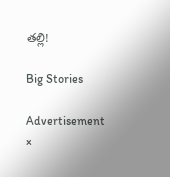తల్లి!

Big Stories

Advertisement
×